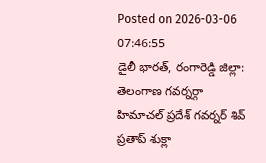Posted on 2026-03-06 07:46:55
డైలీ భారత్, రంగారెడ్డి జిల్లా: తెలంగాణ గవర్నర్గా హిమాచల్ ప్రదేశ్ గవర్నర్ శివ్ ప్రతాప్ శుక్లా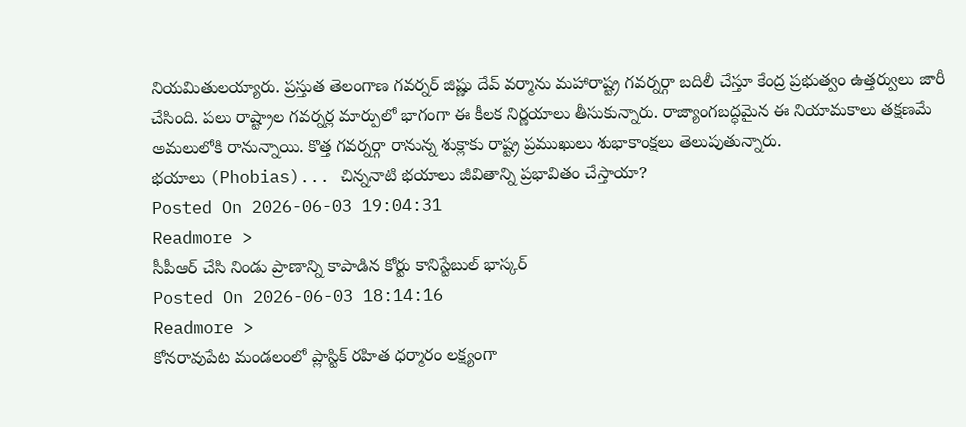నియమితులయ్యారు. ప్రస్తుత తెలంగాణ గవర్నర్ జిష్ణు దేవ్ వర్మాను మహారాష్ట్ర గవర్నర్గా బదిలీ చేస్తూ కేంద్ర ప్రభుత్వం ఉత్తర్వులు జారీ చేసింది. పలు రాష్ట్రాల గవర్నర్ల మార్పులో భాగంగా ఈ కీలక నిర్ణయాలు తీసుకున్నారు. రాజ్యాంగబద్ధమైన ఈ నియామకాలు తక్షణమే అమలులోకి రానున్నాయి. కొత్త గవర్నర్గా రానున్న శుక్లాకు రాష్ట్ర ప్రముఖులు శుభాకాంక్షలు తెలుపుతున్నారు.
భయాలు (Phobias)... చిన్ననాటి భయాలు జీవితాన్ని ప్రభావితం చేస్తాయా?
Posted On 2026-06-03 19:04:31
Readmore >
సీపీఆర్ చేసి నిండు ప్రాణాన్ని కాపాడిన కోర్టు కానిస్టేబుల్ భాస్కర్
Posted On 2026-06-03 18:14:16
Readmore >
కోనరావుపేట మండలంలో ప్లాస్టిక్ రహిత ధర్మారం లక్ష్యంగా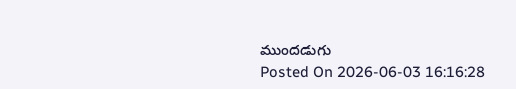ముందడుగు
Posted On 2026-06-03 16:16:28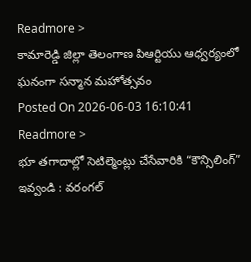Readmore >
కామారెడ్డి జిల్లా తెలంగాణ పిఆర్టియు ఆధ్వర్యంలో ఘనంగా సన్మాన మహోత్సవం
Posted On 2026-06-03 16:10:41
Readmore >
భూ తగాదాల్లో సెటిల్మెంట్లు చేసేవారికి “కౌన్సిలింగ్” ఇవ్వండి : వరంగల్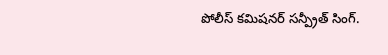పోలీస్ కమిషనర్ సన్ప్రీత్ సింగ్.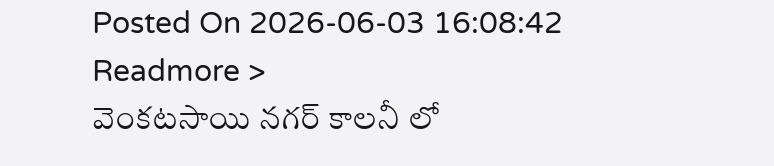Posted On 2026-06-03 16:08:42
Readmore >
వెంకటసాయి నగర్ కాలనీ లో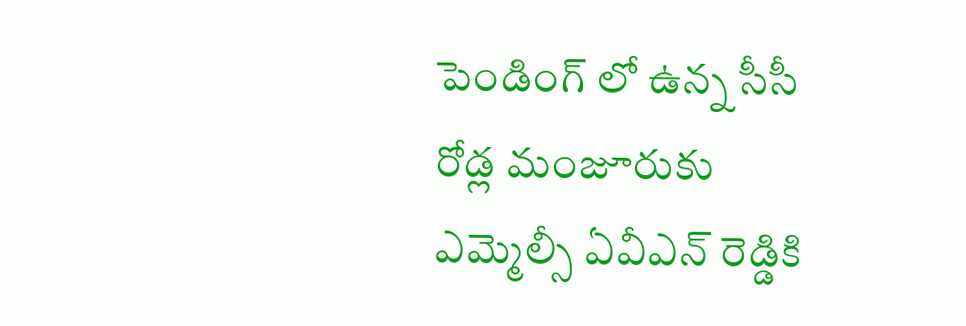పెండింగ్ లో ఉన్న సీసీ రోడ్ల మంజూరుకు ఎమ్మెల్సీ ఏవీఎన్ రెడ్డికి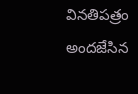వినతిపత్రం అందజేసిన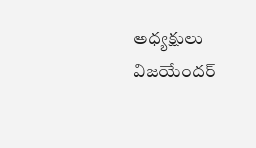అధ్యక్షులు విజయేందర్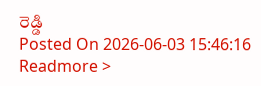రెడ్డి
Posted On 2026-06-03 15:46:16
Readmore >